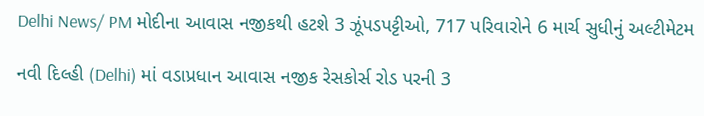Delhi News/ PM મોદીના આવાસ નજીકથી હટશે 3 ઝૂંપડપટ્ટીઓ, 717 પરિવારોને 6 માર્ચ સુધીનું અલ્ટીમેટમ

નવી દિલ્હી (Delhi) માં વડાપ્રધાન આવાસ નજીક રેસકોર્સ રોડ પરની 3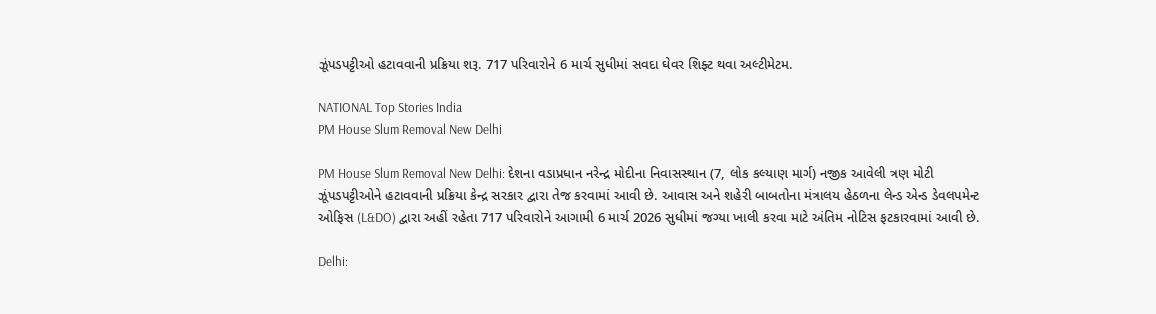ઝૂંપડપટ્ટીઓ હટાવવાની પ્રક્રિયા શરૂ. 717 પરિવારોને 6 માર્ચ સુધીમાં સવદા ઘેવર શિફ્ટ થવા અલ્ટીમેટમ.

NATIONAL Top Stories India
PM House Slum Removal New Delhi

PM House Slum Removal New Delhi: દેશના વડાપ્રધાન નરેન્દ્ર મોદીના નિવાસસ્થાન (7, લોક કલ્યાણ માર્ગ) નજીક આવેલી ત્રણ મોટી ઝૂંપડપટ્ટીઓને હટાવવાની પ્રક્રિયા કેન્દ્ર સરકાર દ્વારા તેજ કરવામાં આવી છે. આવાસ અને શહેરી બાબતોના મંત્રાલય હેઠળના લેન્ડ એન્ડ ડેવલપમેન્ટ ઓફિસ (L&DO) દ્વારા અહીં રહેતા 717 પરિવારોને આગામી 6 માર્ચ 2026 સુધીમાં જગ્યા ખાલી કરવા માટે અંતિમ નોટિસ ફટકારવામાં આવી છે.

Delhi: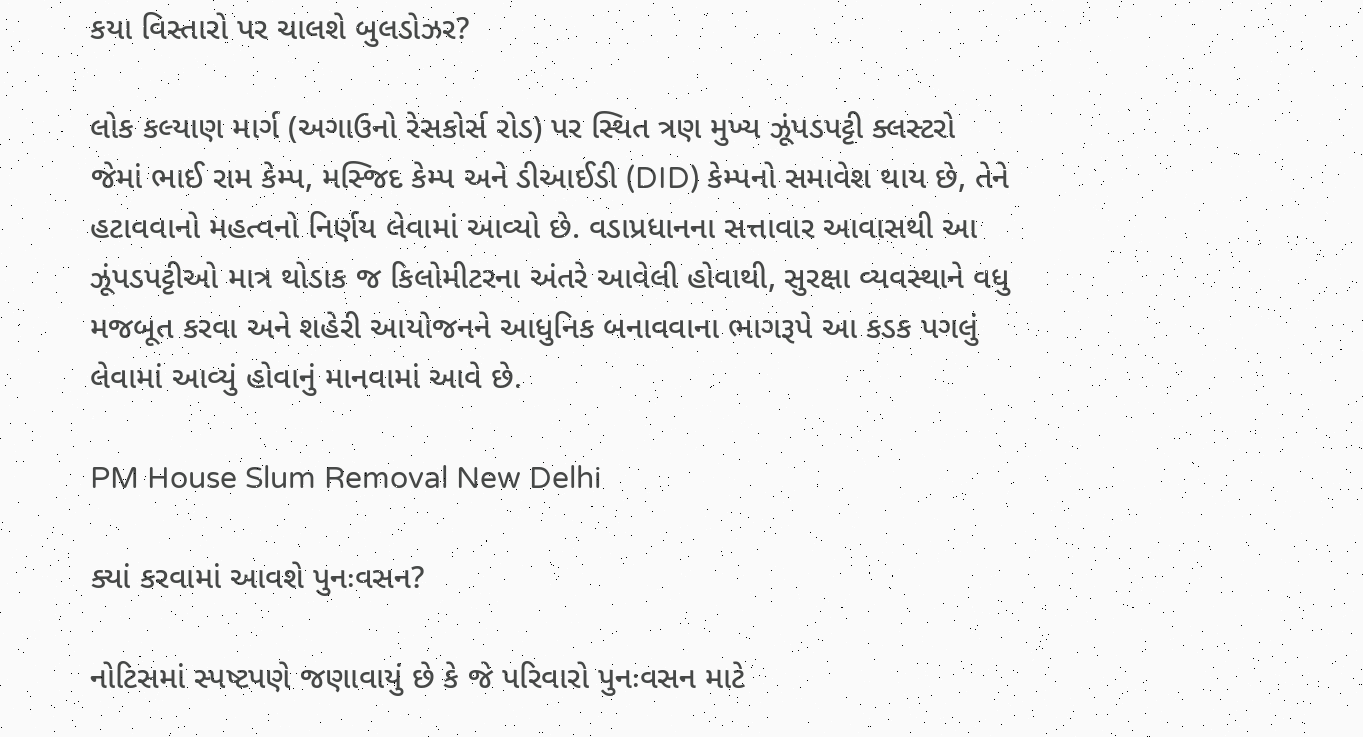કયા વિસ્તારો પર ચાલશે બુલડોઝર?

લોક કલ્યાણ માર્ગ (અગાઉનો રેસકોર્સ રોડ) પર સ્થિત ત્રણ મુખ્ય ઝૂંપડપટ્ટી ક્લસ્ટરો જેમાં ભાઈ રામ કેમ્પ, મસ્જિદ કેમ્પ અને ડીઆઈડી (DID) કેમ્પનો સમાવેશ થાય છે, તેને હટાવવાનો મહત્વનો નિર્ણય લેવામાં આવ્યો છે. વડાપ્રધાનના સત્તાવાર આવાસથી આ ઝૂંપડપટ્ટીઓ માત્ર થોડાક જ કિલોમીટરના અંતરે આવેલી હોવાથી, સુરક્ષા વ્યવસ્થાને વધુ મજબૂત કરવા અને શહેરી આયોજનને આધુનિક બનાવવાના ભાગરૂપે આ કડક પગલું લેવામાં આવ્યું હોવાનું માનવામાં આવે છે.

PM House Slum Removal New Delhi

ક્યાં કરવામાં આવશે પુનઃવસન?

નોટિસમાં સ્પષ્ટપણે જણાવાયું છે કે જે પરિવારો પુનઃવસન માટે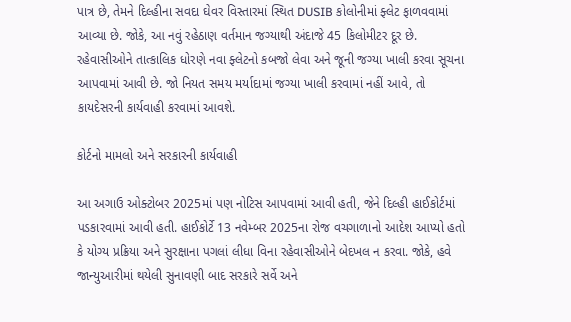પાત્ર છે, તેમને દિલ્હીના સવદા ઘેવર વિસ્તારમાં સ્થિત DUSIB કોલોનીમાં ફ્લેટ ફાળવવામાં આવ્યા છે. જોકે, આ નવું રહેઠાણ વર્તમાન જગ્યાથી અંદાજે 45 કિલોમીટર દૂર છે. રહેવાસીઓને તાત્કાલિક ધોરણે નવા ફ્લેટનો કબજો લેવા અને જૂની જગ્યા ખાલી કરવા સૂચના આપવામાં આવી છે. જો નિયત સમય મર્યાદામાં જગ્યા ખાલી કરવામાં નહીં આવે, તો કાયદેસરની કાર્યવાહી કરવામાં આવશે.

કોર્ટનો મામલો અને સરકારની કાર્યવાહી

આ અગાઉ ઓક્ટોબર 2025માં પણ નોટિસ આપવામાં આવી હતી, જેને દિલ્હી હાઈકોર્ટમાં પડકારવામાં આવી હતી. હાઈકોર્ટે 13 નવેમ્બર 2025ના રોજ વચગાળાનો આદેશ આપ્યો હતો કે યોગ્ય પ્રક્રિયા અને સુરક્ષાના પગલાં લીધા વિના રહેવાસીઓને બેદખલ ન કરવા. જોકે, હવે જાન્યુઆરીમાં થયેલી સુનાવણી બાદ સરકારે સર્વે અને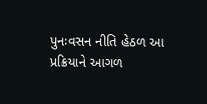પુનઃવસન નીતિ હેઠળ આ પ્રક્રિયાને આગળ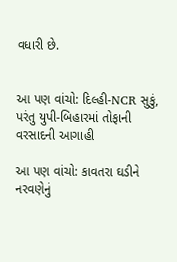વધારી છે.


આ પણ વાંચો: દિલ્હી-NCR સુકું, પરંતુ યુપી-બિહારમાં તોફાની વરસાદની આગાહી

આ પણ વાંચો: કાવતરા ઘડીને નરવણેનું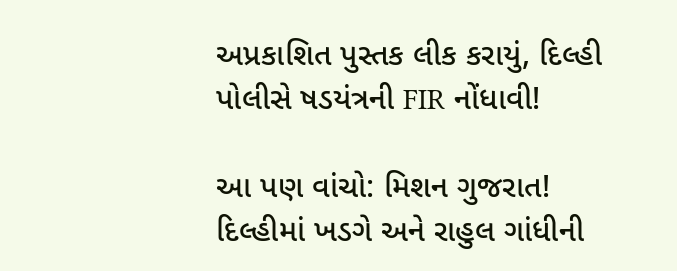અપ્રકાશિત પુસ્તક લીક કરાયું, દિલ્હી પોલીસે ષડયંત્રની FIR નોંધાવી!

આ પણ વાંચો: મિશન ગુજરાત! દિલ્હીમાં ખડગે અને રાહુલ ગાંધીની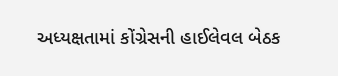અધ્યક્ષતામાં કોંગ્રેસની હાઈલેવલ બેઠક